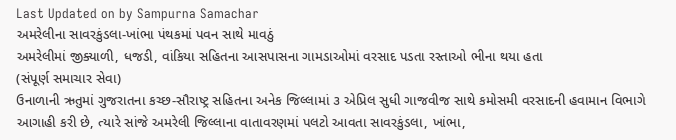Last Updated on by Sampurna Samachar
અમરેલીના સાવરકુંડલા-ખાંભા પંથકમાં પવન સાથે માવઠું
અમરેલીમાં જીક્યાળી, ધજડી, વાંકિયા સહિતના આસપાસના ગામડાઓમાં વરસાદ પડતા રસ્તાઓ ભીના થયા હતા
(સંપૂર્ણ સમાચાર સેવા)
ઉનાળાની ઋતુમાં ગુજરાતના કચ્છ-સૌરાષ્ટ્ર સહિતના અનેક જિલ્લામાં ૩ એપ્રિલ સુધી ગાજવીજ સાથે કમોસમી વરસાદની હવામાન વિભાગે આગાહી કરી છે, ત્યારે સાંજે અમરેલી જિલ્લાના વાતાવરણમાં પલટો આવતા સાવરકુંડલા, ખાંભા,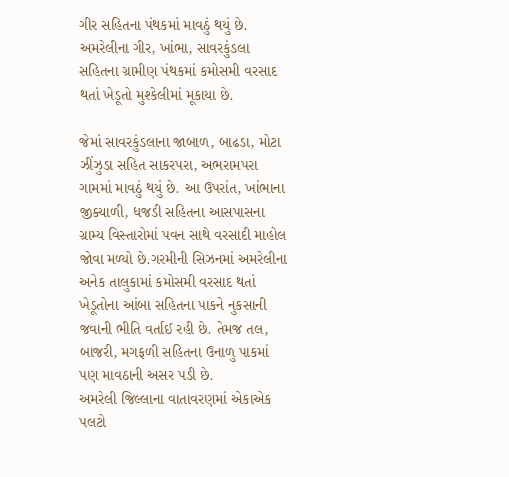ગીર સહિતના પંથકમાં માવઠું થયું છે. અમરેલીના ગીર, ખાંભા, સાવરકુંડલા સહિતના ગ્રામીણ પંથકમાં કમોસમી વરસાદ થતાં ખેડૂતો મુશ્કેલીમાં મૂકાયા છે.

જેમાં સાવરકુંડલાના જાબાળ, બાઢડા, મોટા ઝીંઝુડા સહિત સાકરપરા, અભરામપરા ગામમાં માવઠું થયું છે. આ ઉપરાંત, ખાંભાના જીક્યાળી, ધજડી સહિતના આસપાસના ગ્રામ્ય વિસ્તારોમાં પવન સાથે વરસાદી માહોલ જોવા મળ્યો છે.ગરમીની સિઝનમાં અમરેલીના અનેક તાલુકામાં કમોસમી વરસાદ થતાં ખેડૂતોના આંબા સહિતના પાકને નુકસાની જવાની ભીતિ વર્તાઈ રહી છે. તેમજ તલ, બાજરી, મગફળી સહિતના ઉનાળુ પાકમાં પણ માવઠાની અસર પડી છે.
અમરેલી જિલ્લાના વાતાવરણમાં એકાએક પલટો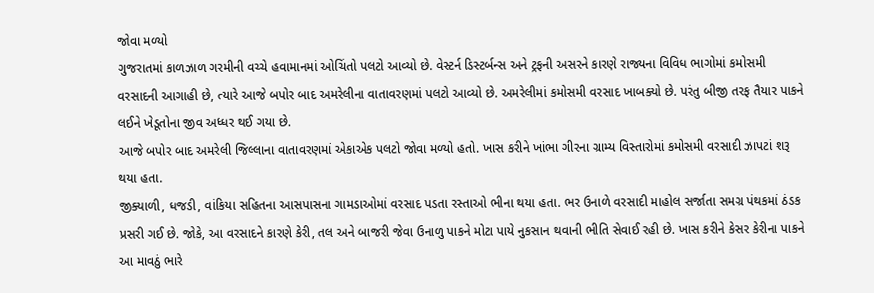જોવા મળ્યો
ગુજરાતમાં કાળઝાળ ગરમીની વચ્ચે હવામાનમાં ઓચિંતો પલટો આવ્યો છે. વેસ્ટર્ન ડિસ્ટર્બન્સ અને ટ્રફની અસરને કારણે રાજ્યના વિવિધ ભાગોમાં કમોસમી વરસાદની આગાહી છે, ત્યારે આજે બપોર બાદ અમરેલીના વાતાવરણમાં પલટો આવ્યો છે. અમરેલીમાં કમોસમી વરસાદ ખાબક્યો છે. પરંતુ બીજી તરફ તૈયાર પાકને લઈને ખેડૂતોના જીવ અધ્ધર થઈ ગયા છે.
આજે બપોર બાદ અમરેલી જિલ્લાના વાતાવરણમાં એકાએક પલટો જોવા મળ્યો હતો. ખાસ કરીને ખાંભા ગીરના ગ્રામ્ય વિસ્તારોમાં કમોસમી વરસાદી ઝાપટાં શરૂ થયા હતા.
જીક્યાળી, ધજડી, વાંકિયા સહિતના આસપાસના ગામડાઓમાં વરસાદ પડતા રસ્તાઓ ભીના થયા હતા. ભર ઉનાળે વરસાદી માહોલ સર્જાતા સમગ્ર પંથકમાં ઠંડક પ્રસરી ગઈ છે. જોકે, આ વરસાદને કારણે કેરી, તલ અને બાજરી જેવા ઉનાળુ પાકને મોટા પાયે નુકસાન થવાની ભીતિ સેવાઈ રહી છે. ખાસ કરીને કેસર કેરીના પાકને આ માવઠું ભારે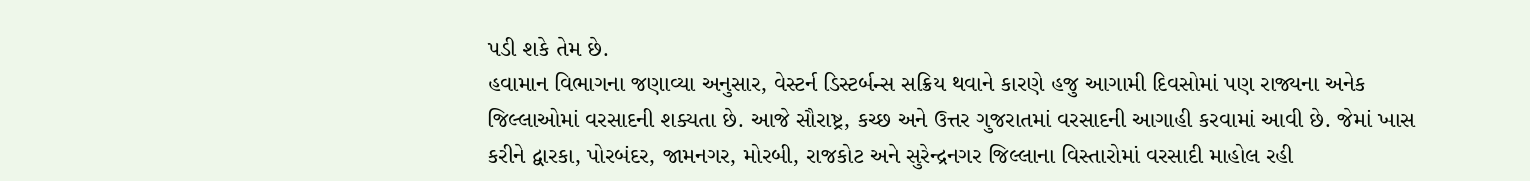પડી શકે તેમ છે.
હવામાન વિભાગના જણાવ્યા અનુસાર, વેસ્ટર્ન ડિસ્ટર્બન્સ સક્રિય થવાને કારણે હજુ આગામી દિવસોમાં પણ રાજ્યના અનેક જિલ્લાઓમાં વરસાદની શક્યતા છે. આજે સૌરાષ્ટ્ર, કચ્છ અને ઉત્તર ગુજરાતમાં વરસાદની આગાહી કરવામાં આવી છે. જેમાં ખાસ કરીને દ્વારકા, પોરબંદર, જામનગર, મોરબી, રાજકોટ અને સુરેન્દ્રનગર જિલ્લાના વિસ્તારોમાં વરસાદી માહોલ રહી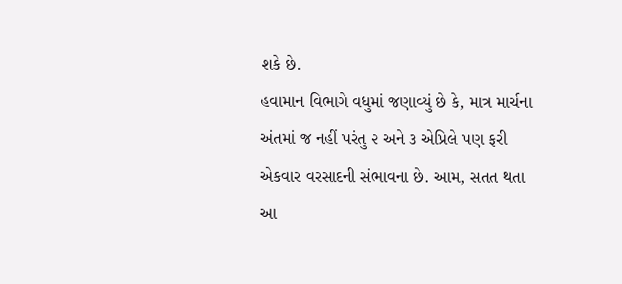શકે છે.
હવામાન વિભાગે વધુમાં જણાવ્યું છે કે, માત્ર માર્ચના અંતમાં જ નહીં પરંતુ ૨ અને ૩ એપ્રિલે પણ ફરી એકવાર વરસાદની સંભાવના છે. આમ, સતત થતા આ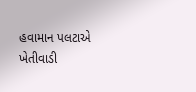હવામાન પલટાએ ખેતીવાડી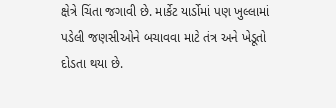ક્ષેત્રે ચિંતા જગાવી છે. માર્કેટ યાર્ડોમાં પણ ખુલ્લામાં પડેલી જણસીઓને બચાવવા માટે તંત્ર અને ખેડૂતો દોડતા થયા છે.